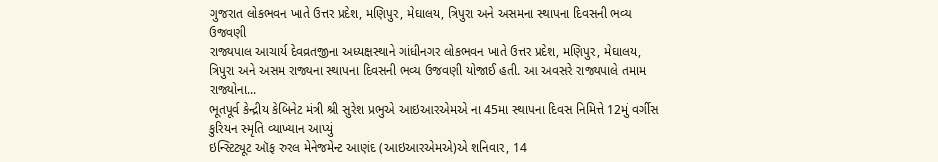ગુજરાત લોકભવન ખાતે ઉત્તર પ્રદેશ, મણિપુર, મેઘાલય, ત્રિપુરા અને અસમના સ્થાપના દિવસની ભવ્ય ઉજવણી
રાજ્યપાલ આચાર્ય દેવવ્રતજીના અધ્યક્ષસ્થાને ગાંધીનગર લોકભવન ખાતે ઉત્તર પ્રદેશ, મણિપુર, મેઘાલય, ત્રિપુરા અને અસમ રાજ્યના સ્થાપના દિવસની ભવ્ય ઉજવણી યોજાઈ હતી. આ અવસરે રાજ્યપાલે તમામ રાજ્યોના...
ભૂતપૂર્વ કેન્દ્રીય કેબિનેટ મંત્રી શ્રી સુરેશ પ્રભુએ આઇઆરએમએ ના 45મા સ્થાપના દિવસ નિમિત્તે 12મું વર્ગીસ કુરિયન સ્મૃતિ વ્યાખ્યાન આપ્યું
ઇન્સ્ટિટ્યૂટ ઑફ રુરલ મેનેજમેન્ટ આણંદ (આઇઆરએમએ)એ શનિવાર, 14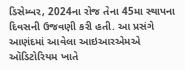ડિસેમ્બર, 2024ના રોજ તેના 45મા સ્થાપના દિવસની ઉજવણી કરી હતી. આ પ્રસંગે આણંદમાં આવેલા આઇઆરએમએ ઑડિટોરિયમ ખાતે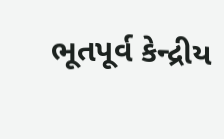ભૂતપૂર્વ કેન્દ્રીય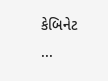કેબિનેટ ...